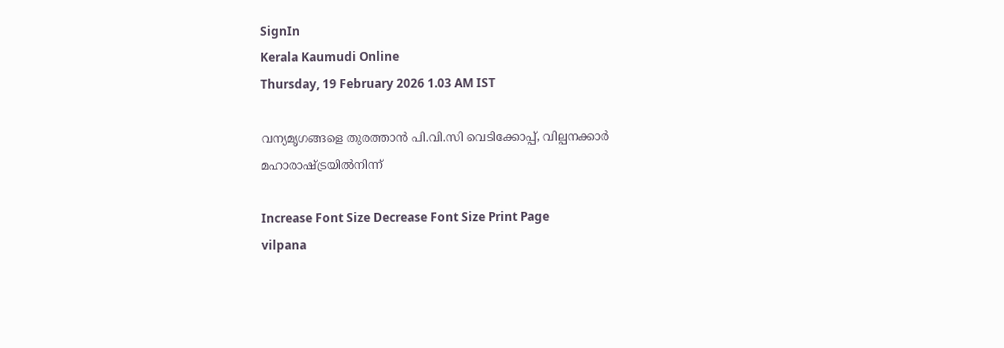SignIn
Kerala Kaumudi Online
Thursday, 19 February 2026 1.03 AM IST

വന്യമൃഗങ്ങളെ തുരത്താൻ പി.വി.സി വെടിക്കോപ്പ്, വില്പനക്കാർ മഹാരാഷ്ട്രയിൽനിന്ന്

Increase Font Size Decrease Font Size Print Page
vilpana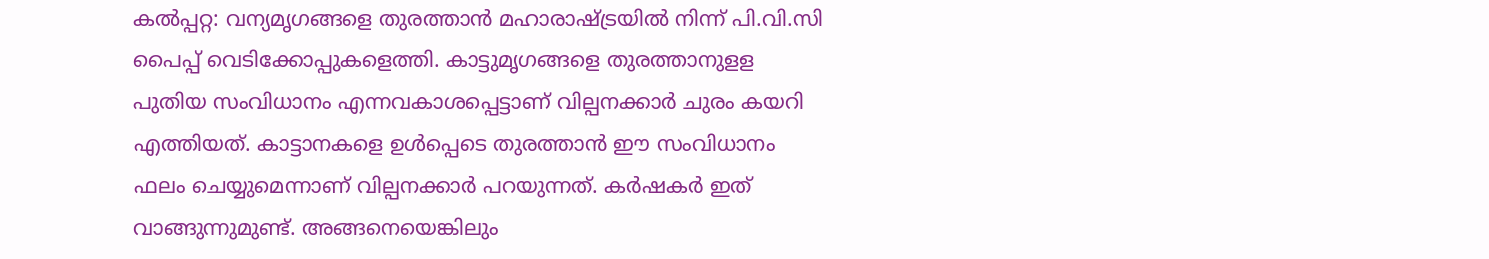കൽപ്പറ്റ: വന്യമൃഗങ്ങളെ തുരത്താൻ മഹാരാഷ്ട്രയിൽ നിന്ന് പി.വി.സി പൈപ്പ് വെടിക്കോപ്പുകളെത്തി. കാട്ടുമൃഗങ്ങളെ തുരത്താനുളള പുതിയ സംവിധാനം എന്നവകാശപ്പെട്ടാണ് വില്പനക്കാർ ചുരം കയറി എത്തിയത്. കാട്ടാനകളെ ഉൾപ്പെടെ തുരത്താൻ ഈ സംവിധാനം ഫലം ചെയ്യുമെന്നാണ് വില്പനക്കാർ പറയുന്നത്. കർഷകർ ഇത് വാങ്ങുന്നുമുണ്ട്. അങ്ങനെയെങ്കിലും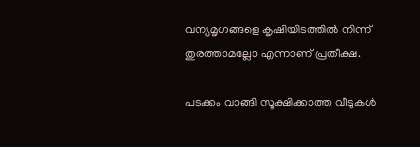വന്യമൃഗങ്ങളെ കൃഷിയിടത്തിൽ നിന്ന് തുരത്താമല്ലോ എന്നാണ് പ്രതീക്ഷ.

പടക്കം വാങ്ങി സൂക്ഷിക്കാത്ത വീടുകൾ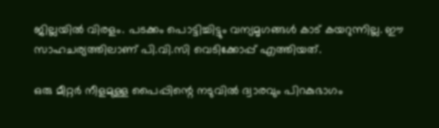ജില്ലയിൽ വിരളം. പടക്കം പൊട്ടിച്ചിട്ടും വന്യമൃഗങ്ങൾ കാട് കയറുന്നില്ല. ഈ സാഹചര്യത്തിലാണ് പി.വി.സി വെടിക്കോപ്പ് എത്തിയത്.

ഒരു മീറ്റർ നീളമുള്ള പൈപ്പിന്റെ നടുവിൽ ദ്വാരവും പിറകുഭാഗം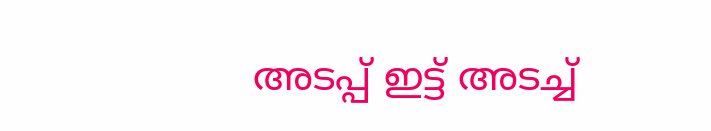അടപ്പ് ഇട്ട് അടച്ച്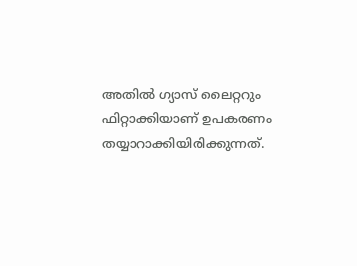അതിൽ ഗ്യാസ് ലൈറ്ററും ഫിറ്റാക്കിയാണ് ഉപകരണം തയ്യാറാക്കിയിരിക്കുന്നത്.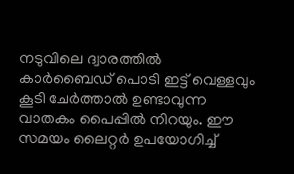നടുവിലെ ദ്വാരത്തിൽ കാർബൈഡ് പൊടി ഇട്ട് വെള്ളവും കൂടി ചേർത്താൽ ഉണ്ടാവുന്ന വാതകം പൈപ്പിൽ നിറയും. ഈ സമയം ലൈറ്റർ ഉപയോഗിച്ച്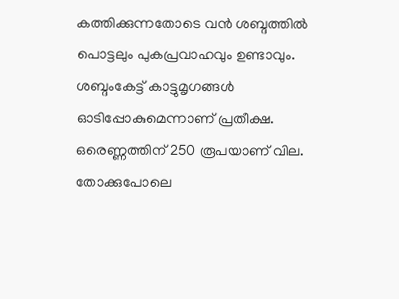കത്തിക്കുന്നതോടെ വൻ ശബ്ദത്തിൽ പൊട്ടലും പുകപ്രവാഹവും ഉണ്ടാവും. ശബ്ദംകേട്ട് കാട്ടുമൃഗങ്ങൾ ഓടിപ്പോകുമെന്നാണ് പ്രതീക്ഷ. ഒരെണ്ണത്തിന് 250 രൂപയാണ് വില. തോക്കുപോലെ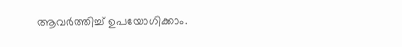ആവർത്തിച്ച് ഉപയോഗിക്കാം.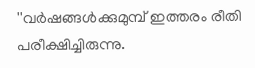''വർഷങ്ങൾക്കുമുമ്പ് ഇത്തരം രീതി പരീക്ഷിച്ചിരുന്നു.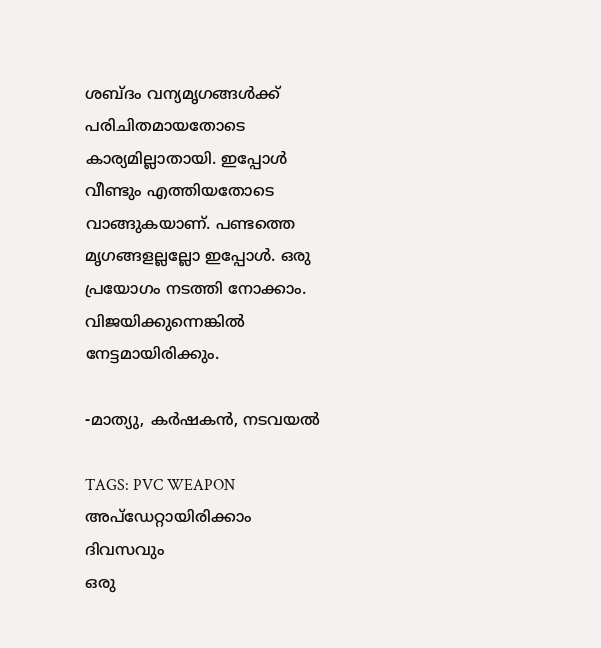ശബ്ദം വന്യമൃഗങ്ങൾക്ക് പരിചിതമായതോടെ കാര്യമില്ലാതായി. ഇപ്പോൾ വീണ്ടും എത്തിയതോടെ വാങ്ങുകയാണ്. പണ്ടത്തെ മൃഗങ്ങളല്ലല്ലോ ഇപ്പോൾ. ഒരു പ്രയോഗം നടത്തി നോക്കാം. വിജയിക്കുന്നെങ്കിൽ നേട്ടമായിരിക്കും.

-മാത്യു, കർഷകൻ, നടവയൽ

TAGS: PVC WEAPON
അപ്ഡേറ്റായിരിക്കാം ദിവസവും
ഒരു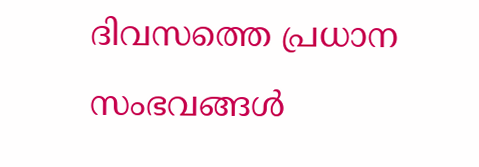ദിവസത്തെ പ്രധാന സംഭവങ്ങൾ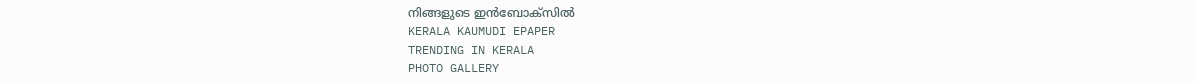നിങ്ങളുടെ ഇൻബോക്സിൽ
KERALA KAUMUDI EPAPER
TRENDING IN KERALA
PHOTO GALLERY